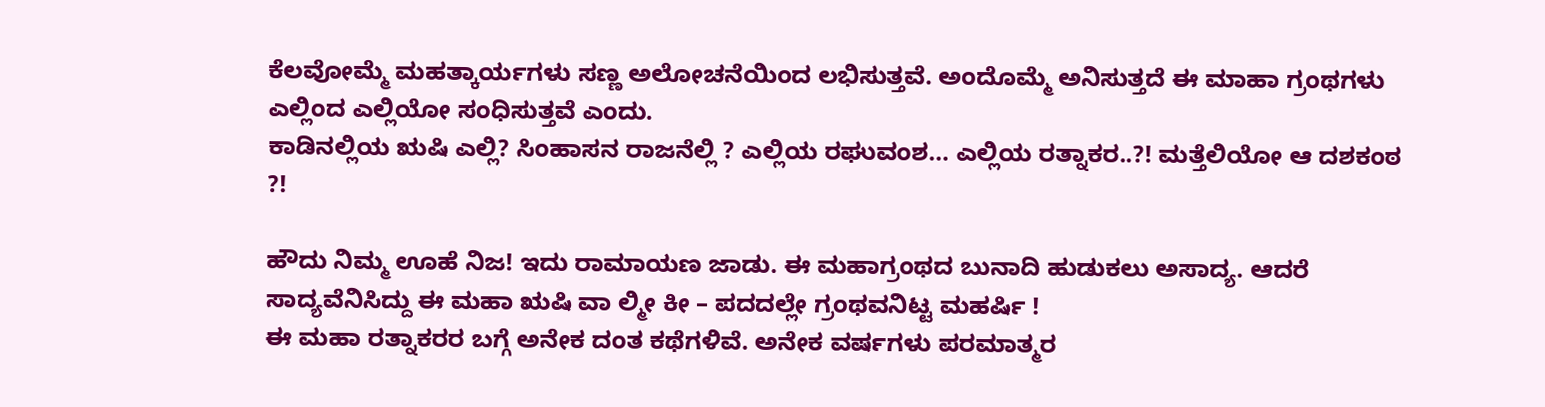ಕೆಲವೋಮ್ಮೆ ಮಹತ್ಕಾರ್ಯಗಳು ಸಣ್ಣ ಅಲೋಚನೆಯಿಂದ ಲಭಿಸುತ್ತವೆ. ಅಂದೊಮ್ಮೆ ಅನಿಸುತ್ತದೆ ಈ ಮಾಹಾ ಗ್ರಂಥಗಳು ಎಲ್ಲಿಂದ ಎಲ್ಲಿಯೋ ಸಂಧಿಸುತ್ತವೆ ಎಂದು.
ಕಾಡಿನಲ್ಲಿಯ ಋಷಿ ಎಲ್ಲಿ? ಸಿಂಹಾಸನ ರಾಜನೆಲ್ಲಿ ? ಎಲ್ಲಿಯ ರಘುವಂಶ… ಎಲ್ಲಿಯ ರತ್ನಾಕರ..?! ಮತ್ತೆಲಿಯೋ ಆ ದಶಕಂಠ ?!

ಹೌದು ನಿಮ್ಮ ಊಹೆ ನಿಜ! ಇದು ರಾಮಾಯಣ ಜಾಡು. ಈ ಮಹಾಗ್ರಂಥದ ಬುನಾದಿ ಹುಡುಕಲು ಅಸಾದ್ಯ. ಆದರೆ ಸಾದ್ಯವೆನಿಸಿದ್ದು ಈ ಮಹಾ ಋಷಿ ವಾ ಲ್ಮೀ ಕೀ – ಪದದಲ್ಲೇ ಗ್ರಂಥವನಿಟ್ಟ ಮಹರ್ಷಿ !
ಈ ಮಹಾ ರತ್ನಾಕರರ ಬಗ್ಗೆ ಅನೇಕ ದಂತ ಕಥೆಗಳಿವೆ. ಅನೇಕ ವರ್ಷಗಳು ಪರಮಾತ್ಮರ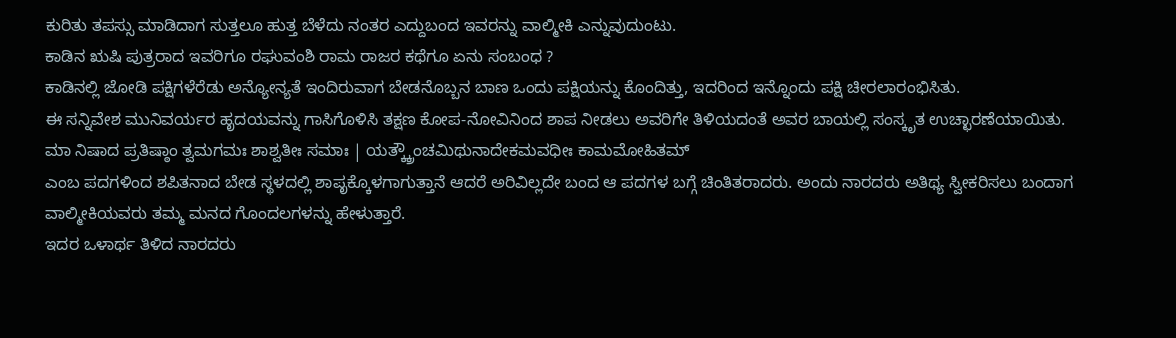ಕುರಿತು ತಪಸ್ಸು ಮಾಡಿದಾಗ ಸುತ್ತಲೂ ಹುತ್ತ ಬೆಳೆದು ನಂತರ ಎದ್ದುಬಂದ ಇವರನ್ನು ವಾಲ್ಮೀಕಿ ಎನ್ನುವುದುಂಟು.
ಕಾಡಿನ ಋಷಿ ಪುತ್ರರಾದ ಇವರಿಗೂ ರಘುವಂಶಿ ರಾಮ ರಾಜರ ಕಥೆಗೂ ಏನು ಸಂಬಂಧ ?
ಕಾಡಿನಲ್ಲಿ ಜೋಡಿ ಪಕ್ಷಿಗಳೆರೆಡು ಅನ್ಯೋನ್ಯತೆ ಇಂದಿರುವಾಗ ಬೇಡನೊಬ್ಬನ ಬಾಣ ಒಂದು ಪಕ್ಷಿಯನ್ನು ಕೊಂದಿತ್ತು, ಇದರಿಂದ ಇನ್ನೊಂದು ಪಕ್ಷಿ ಚೀರಲಾರಂಭಿಸಿತು.
ಈ ಸನ್ನಿವೇಶ ಮುನಿವರ್ಯರ ಹೃದಯವನ್ನು ಗಾಸಿಗೊಳಿಸಿ ತಕ್ಷಣ ಕೋಪ-ನೋವಿನಿಂದ ಶಾಪ ನೀಡಲು ಅವರಿಗೇ ತಿಳಿಯದಂತೆ ಅವರ ಬಾಯಲ್ಲಿ ಸಂಸ್ಕೃತ ಉಚ್ಛಾರಣೆಯಾಯಿತು.
ಮಾ ನಿಷಾದ ಪ್ರತಿಷ್ಠಾಂ ತ್ವಮಗಮಃ ಶಾಶ್ವತೀಃ ಸಮಾಃ | ಯತ್ಕ್ಕ್ರೌಂಚಮಿಥುನಾದೇಕಮವಧೀಃ ಕಾಮಮೋಹಿತಮ್
ಎಂಬ ಪದಗಳಿಂದ ಶಪಿತನಾದ ಬೇಡ ಸ್ಥಳದಲ್ಲಿ ಶಾಪೃಕ್ಕೊಳಗಾಗುತ್ತಾನೆ ಆದರೆ ಅರಿವಿಲ್ಲದೇ ಬಂದ ಆ ಪದಗಳ ಬಗ್ಗೆ ಚಿಂತಿತರಾದರು. ಅಂದು ನಾರದರು ಅತಿಥ್ಯ ಸ್ವೀಕರಿಸಲು ಬಂದಾಗ ವಾಲ್ಮೀಕಿಯವರು ತಮ್ಮ ಮನದ ಗೊಂದಲಗಳನ್ನು ಹೇಳುತ್ತಾರೆ.
ಇದರ ಒಳಾರ್ಥ ತಿಳಿದ ನಾರದರು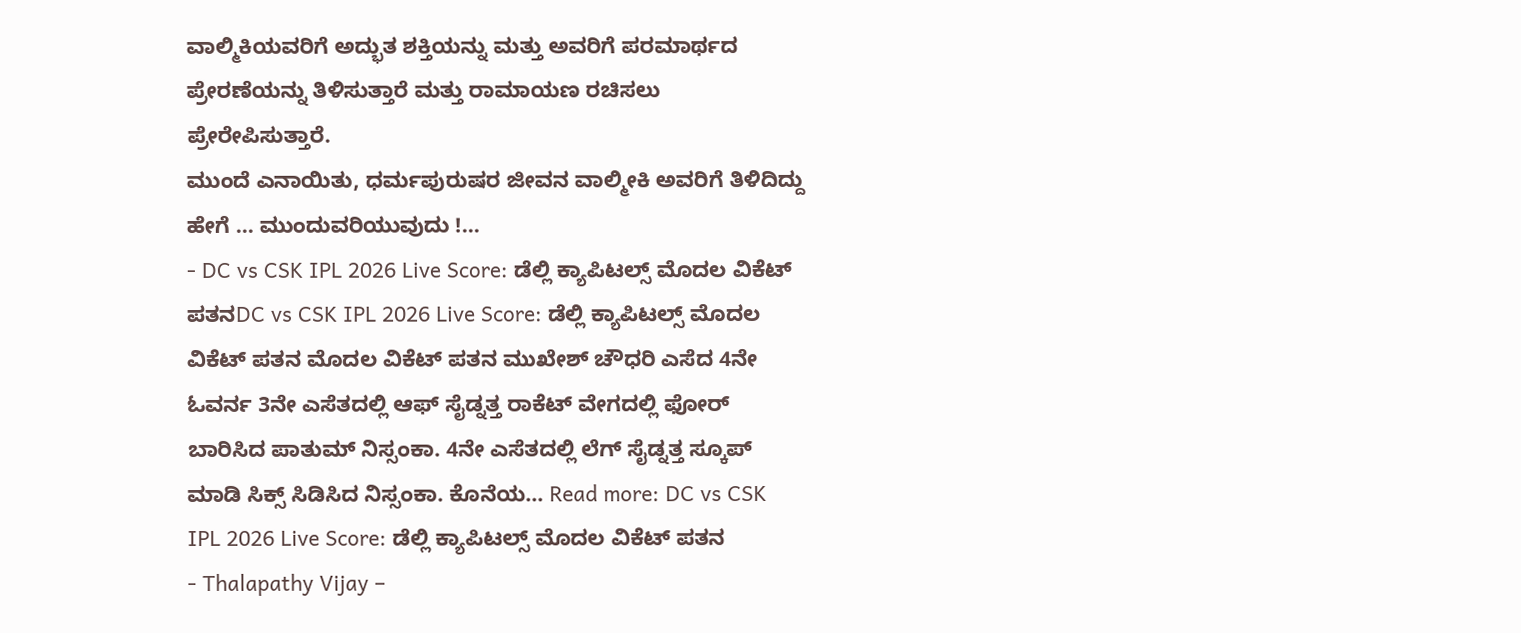ವಾಲ್ಮಿಕಿಯವರಿಗೆ ಅದ್ಭುತ ಶಕ್ತಿಯನ್ನು ಮತ್ತು ಅವರಿಗೆ ಪರಮಾರ್ಥದ ಪ್ರೇರಣೆಯನ್ನು ತಿಳಿಸುತ್ತಾರೆ ಮತ್ತು ರಾಮಾಯಣ ರಚಿಸಲು ಪ್ರೇರೇಪಿಸುತ್ತಾರೆ.
ಮುಂದೆ ಎನಾಯಿತು, ಧರ್ಮಪುರುಷರ ಜೀವನ ವಾಲ್ಮೀಕಿ ಅವರಿಗೆ ತಿಳಿದಿದ್ದು ಹೇಗೆ … ಮುಂದುವರಿಯುವುದು !…
- DC vs CSK IPL 2026 Live Score: ಡೆಲ್ಲಿ ಕ್ಯಾಪಿಟಲ್ಸ್ ಮೊದಲ ವಿಕೆಟ್ ಪತನDC vs CSK IPL 2026 Live Score: ಡೆಲ್ಲಿ ಕ್ಯಾಪಿಟಲ್ಸ್ ಮೊದಲ ವಿಕೆಟ್ ಪತನ ಮೊದಲ ವಿಕೆಟ್ ಪತನ ಮುಖೇಶ್ ಚೌಧರಿ ಎಸೆದ 4ನೇ ಓವರ್ನ 3ನೇ ಎಸೆತದಲ್ಲಿ ಆಫ್ ಸೈಡ್ನತ್ತ ರಾಕೆಟ್ ವೇಗದಲ್ಲಿ ಫೋರ್ ಬಾರಿಸಿದ ಪಾತುಮ್ ನಿಸ್ಸಂಕಾ. 4ನೇ ಎಸೆತದಲ್ಲಿ ಲೆಗ್ ಸೈಡ್ನತ್ತ ಸ್ಕೂಪ್ ಮಾಡಿ ಸಿಕ್ಸ್ ಸಿಡಿಸಿದ ನಿಸ್ಸಂಕಾ. ಕೊನೆಯ… Read more: DC vs CSK IPL 2026 Live Score: ಡೆಲ್ಲಿ ಕ್ಯಾಪಿಟಲ್ಸ್ ಮೊದಲ ವಿಕೆಟ್ ಪತನ
- Thalapathy Vijay –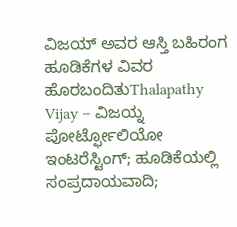ವಿಜಯ್ ಅವರ ಆಸ್ತಿ ಬಹಿರಂಗ ಹೂಡಿಕೆಗಳ ವಿವರ ಹೊರಬಂದಿತುThalapathy Vijay – ವಿಜಯ್ನ ಪೋರ್ಟ್ಫೋಲಿಯೋ ಇಂಟರೆಸ್ಟಿಂಗ್; ಹೂಡಿಕೆಯಲ್ಲಿ ಸಂಪ್ರದಾಯವಾದಿ;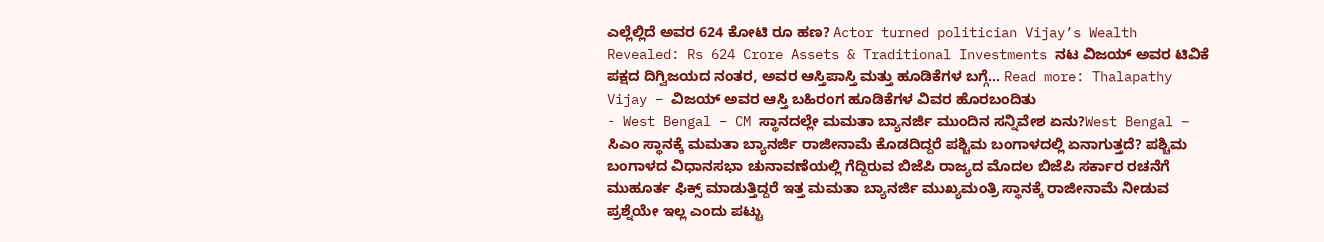ಎಲ್ಲೆಲ್ಲಿದೆ ಅವರ 624 ಕೋಟಿ ರೂ ಹಣ? Actor turned politician Vijay’s Wealth Revealed: Rs 624 Crore Assets & Traditional Investments ನಟ ವಿಜಯ್ ಅವರ ಟಿವಿಕೆ ಪಕ್ಷದ ದಿಗ್ವಿಜಯದ ನಂತರ, ಅವರ ಆಸ್ತಿಪಾಸ್ತಿ ಮತ್ತು ಹೂಡಿಕೆಗಳ ಬಗ್ಗೆ… Read more: Thalapathy Vijay – ವಿಜಯ್ ಅವರ ಆಸ್ತಿ ಬಹಿರಂಗ ಹೂಡಿಕೆಗಳ ವಿವರ ಹೊರಬಂದಿತು
- West Bengal – CM ಸ್ಥಾನದಲ್ಲೇ ಮಮತಾ ಬ್ಯಾನರ್ಜಿ ಮುಂದಿನ ಸನ್ನಿವೇಶ ಏನು?West Bengal – ಸಿಎಂ ಸ್ಥಾನಕ್ಕೆ ಮಮತಾ ಬ್ಯಾನರ್ಜಿ ರಾಜೀನಾಮೆ ಕೊಡದಿದ್ದರೆ ಪಶ್ಚಿಮ ಬಂಗಾಳದಲ್ಲಿ ಏನಾಗುತ್ತದೆ? ಪಶ್ಚಿಮ ಬಂಗಾಳದ ವಿಧಾನಸಭಾ ಚುನಾವಣೆಯಲ್ಲಿ ಗೆದ್ದಿರುವ ಬಿಜೆಪಿ ರಾಜ್ಯದ ಮೊದಲ ಬಿಜೆಪಿ ಸರ್ಕಾರ ರಚನೆಗೆ ಮುಹೂರ್ತ ಫಿಕ್ಸ್ ಮಾಡುತ್ತಿದ್ದರೆ ಇತ್ತ ಮಮತಾ ಬ್ಯಾನರ್ಜಿ ಮುಖ್ಯಮಂತ್ರಿ ಸ್ಥಾನಕ್ಕೆ ರಾಜೀನಾಮೆ ನೀಡುವ ಪ್ರಶ್ನೆಯೇ ಇಲ್ಲ ಎಂದು ಪಟ್ಟು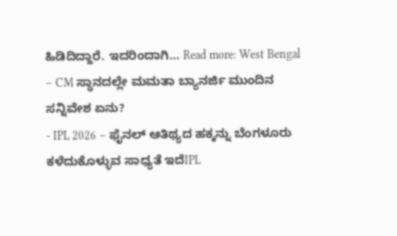ಹಿಡಿದಿದ್ದಾರೆ. ಇದರಿಂದಾಗಿ… Read more: West Bengal – CM ಸ್ಥಾನದಲ್ಲೇ ಮಮತಾ ಬ್ಯಾನರ್ಜಿ ಮುಂದಿನ ಸನ್ನಿವೇಶ ಏನು?
- IPL 2026 – ಫೈನಲ್ ಆತಿಥ್ಯದ ಹಕ್ಕನ್ನು ಬೆಂಗಳೂರು ಕಳೆದುಕೊಳ್ಳುವ ಸಾಧ್ಯತೆ ಇದೆIPL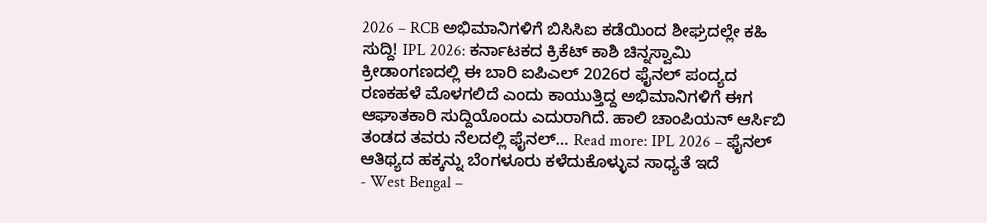2026 – RCB ಅಭಿಮಾನಿಗಳಿಗೆ ಬಿಸಿಸಿಐ ಕಡೆಯಿಂದ ಶೀಘ್ರದಲ್ಲೇ ಕಹಿ ಸುದ್ದಿ! IPL 2026: ಕರ್ನಾಟಕದ ಕ್ರಿಕೆಟ್ ಕಾಶಿ ಚಿನ್ನಸ್ವಾಮಿ ಕ್ರೀಡಾಂಗಣದಲ್ಲಿ ಈ ಬಾರಿ ಐಪಿಎಲ್ 2026ರ ಫೈನಲ್ ಪಂದ್ಯದ ರಣಕಹಳೆ ಮೊಳಗಲಿದೆ ಎಂದು ಕಾಯುತ್ತಿದ್ದ ಅಭಿಮಾನಿಗಳಿಗೆ ಈಗ ಆಘಾತಕಾರಿ ಸುದ್ದಿಯೊಂದು ಎದುರಾಗಿದೆ. ಹಾಲಿ ಚಾಂಪಿಯನ್ ಆರ್ಸಿಬಿ ತಂಡದ ತವರು ನೆಲದಲ್ಲಿ ಫೈನಲ್… Read more: IPL 2026 – ಫೈನಲ್ ಆತಿಥ್ಯದ ಹಕ್ಕನ್ನು ಬೆಂಗಳೂರು ಕಳೆದುಕೊಳ್ಳುವ ಸಾಧ್ಯತೆ ಇದೆ
- West Bengal –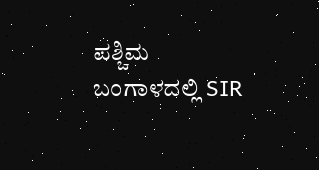ಪಶ್ಚಿಮ ಬಂಗಾಳದಲ್ಲಿ SIR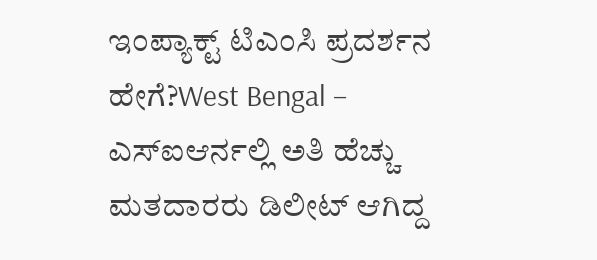ಇಂಪ್ಯಾಕ್ಟ್ ಟಿಎಂಸಿ ಪ್ರದರ್ಶನ ಹೇಗೆ?West Bengal – ಎಸ್ಐಆರ್ನಲ್ಲಿ ಅತಿ ಹೆಚ್ಚು ಮತದಾರರು ಡಿಲೀಟ್ ಆಗಿದ್ದ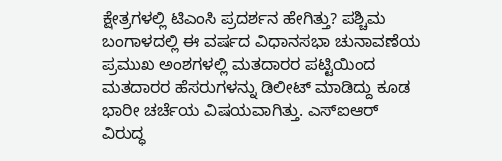ಕ್ಷೇತ್ರಗಳಲ್ಲಿ ಟಿಎಂಸಿ ಪ್ರದರ್ಶನ ಹೇಗಿತ್ತು? ಪಶ್ಚಿಮ ಬಂಗಾಳದಲ್ಲಿ ಈ ವರ್ಷದ ವಿಧಾನಸಭಾ ಚುನಾವಣೆಯ ಪ್ರಮುಖ ಅಂಶಗಳಲ್ಲಿ ಮತದಾರರ ಪಟ್ಟಿಯಿಂದ ಮತದಾರರ ಹೆಸರುಗಳನ್ನು ಡಿಲೀಟ್ ಮಾಡಿದ್ದು ಕೂಡ ಭಾರೀ ಚರ್ಚೆಯ ವಿಷಯವಾಗಿತ್ತು. ಎಸ್ಐಆರ್ ವಿರುದ್ಧ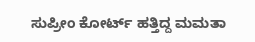ಸುಪ್ರೀಂ ಕೋರ್ಟ್ ಹತ್ತಿದ್ದ ಮಮತಾ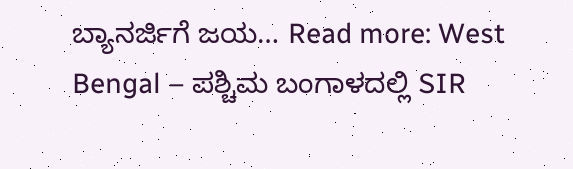ಬ್ಯಾನರ್ಜಿಗೆ ಜಯ… Read more: West Bengal – ಪಶ್ಚಿಮ ಬಂಗಾಳದಲ್ಲಿ SIR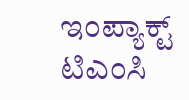ಇಂಪ್ಯಾಕ್ಟ್ ಟಿಎಂಸಿ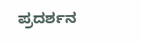ಪ್ರದರ್ಶನ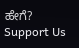ಹೇಗೆ?
Support Us